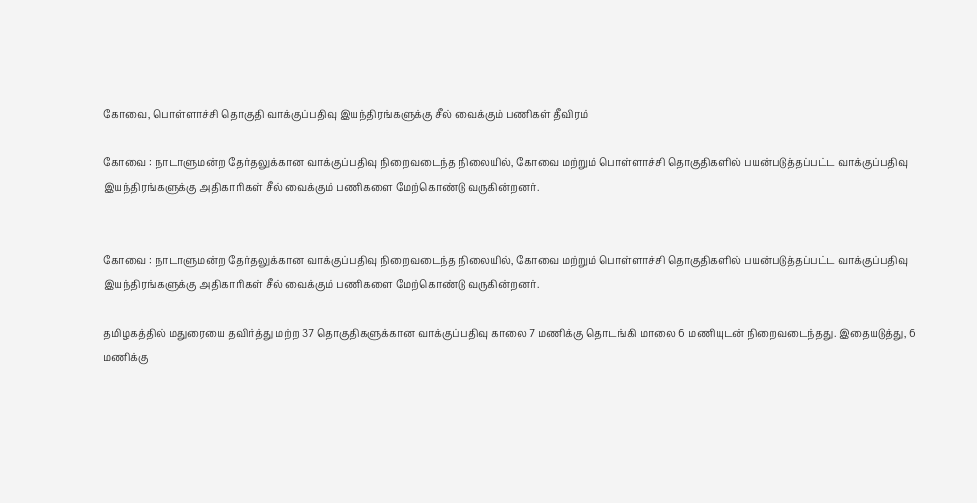கோவை, பொள்ளாச்சி தொகுதி வாக்குப்பதிவு இயந்திரங்களுக்கு சீல் வைக்கும் பணிகள் தீவிரம்

கோவை : நாடாளுமன்ற தேர்தலுக்கான வாக்குப்பதிவு நிறைவடைந்த நிலையில், கோவை மற்றும் பொள்ளாச்சி தொகுதிகளில் பயன்படுத்தப்பட்ட வாக்குப்பதிவு இயந்திரங்களுக்கு அதிகாரிகள் சீல் வைக்கும் பணிகளை மேற்கொண்டு வருகின்றனர்.


கோவை : நாடாளுமன்ற தேர்தலுக்கான வாக்குப்பதிவு நிறைவடைந்த நிலையில், கோவை மற்றும் பொள்ளாச்சி தொகுதிகளில் பயன்படுத்தப்பட்ட வாக்குப்பதிவு இயந்திரங்களுக்கு அதிகாரிகள் சீல் வைக்கும் பணிகளை மேற்கொண்டு வருகின்றனர்.

தமிழகத்தில் மதுரையை தவிர்த்து மற்ற 37 தொகுதிகளுக்கான வாக்குப்பதிவு காலை 7 மணிக்கு தொடங்கி மாலை 6 மணியுடன் நிறைவடைந்தது. இதையடுத்து, 6 மணிக்கு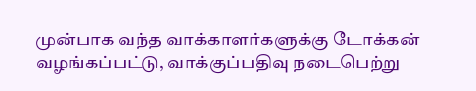முன்பாக வந்த வாக்காளர்களுக்கு டோக்கன் வழங்கப்பட்டு, வாக்குப்பதிவு நடைபெற்று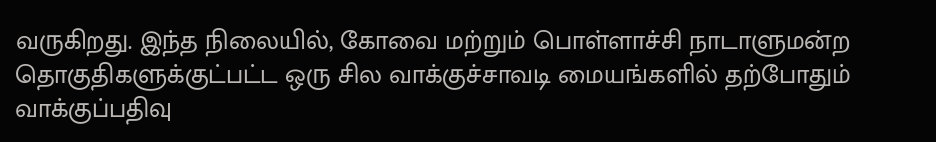வருகிறது. இந்த நிலையில், கோவை மற்றும் பொள்ளாச்சி நாடாளுமன்ற தொகுதிகளுக்குட்பட்ட ஒரு சில வாக்குச்சாவடி மையங்களில் தற்போதும் வாக்குப்பதிவு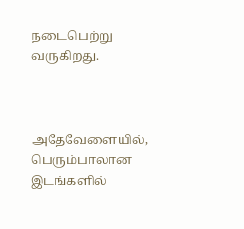நடைபெற்று வருகிறது.



அதேவேளையில், பெரும்பாலான இடங்களில்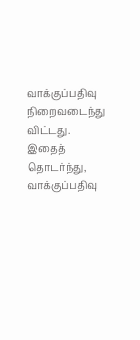வாக்குப்பதிவு நிறைவடைந்து விட்டது. இதைத் தொடர்ந்து, வாக்குப்பதிவு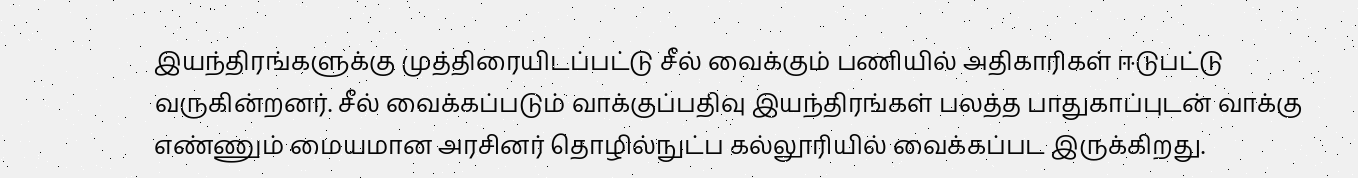இயந்திரங்களுக்கு முத்திரையிடப்பட்டு சீல் வைக்கும் பணியில் அதிகாரிகள் ஈடுபட்டு வருகின்றனர். சீல் வைக்கப்படும் வாக்குப்பதிவு இயந்திரங்கள் பலத்த பாதுகாப்புடன் வாக்கு எண்ணும் மையமான அரசினர் தொழில்நுட்ப கல்லூரியில் வைக்கப்பட இருக்கிறது.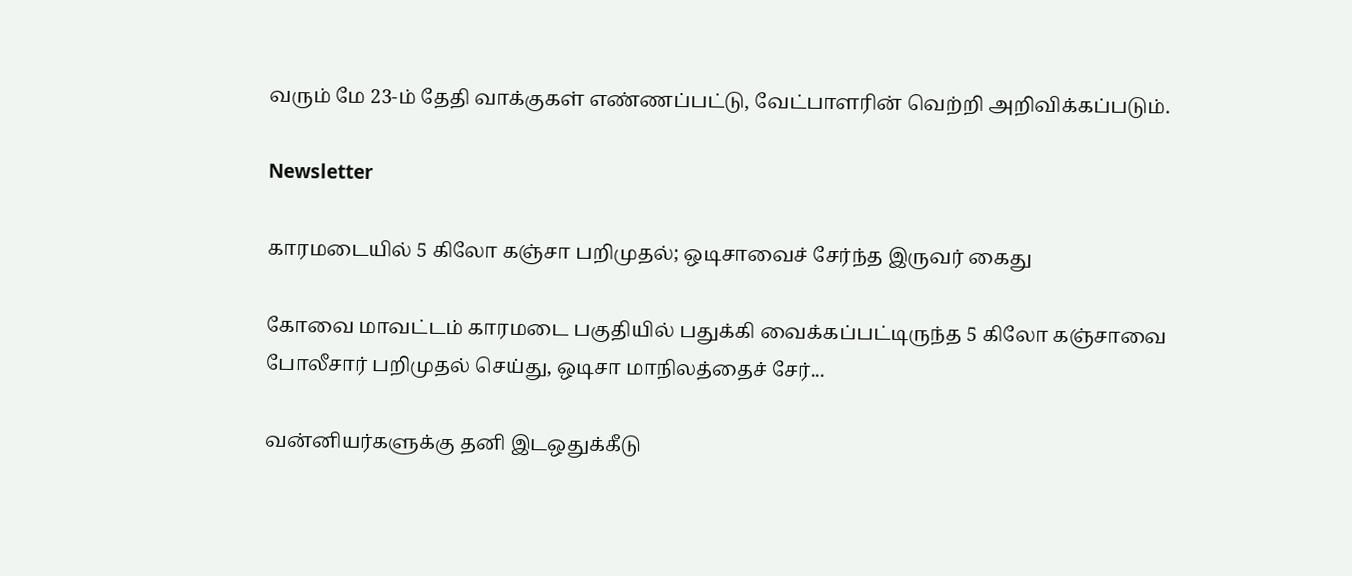வரும் மே 23-ம் தேதி வாக்குகள் எண்ணப்பட்டு, வேட்பாளரின் வெற்றி அறிவிக்கப்படும்.

Newsletter

காரமடையில் 5 கிலோ கஞ்சா பறிமுதல்; ஒடிசாவைச் சேர்ந்த இருவர் கைது

கோவை மாவட்டம் காரமடை பகுதியில் பதுக்கி வைக்கப்பட்டிருந்த 5 கிலோ கஞ்சாவை போலீசார் பறிமுதல் செய்து, ஒடிசா மாநிலத்தைச் சேர்...

வன்னியர்களுக்கு தனி இடஒதுக்கீடு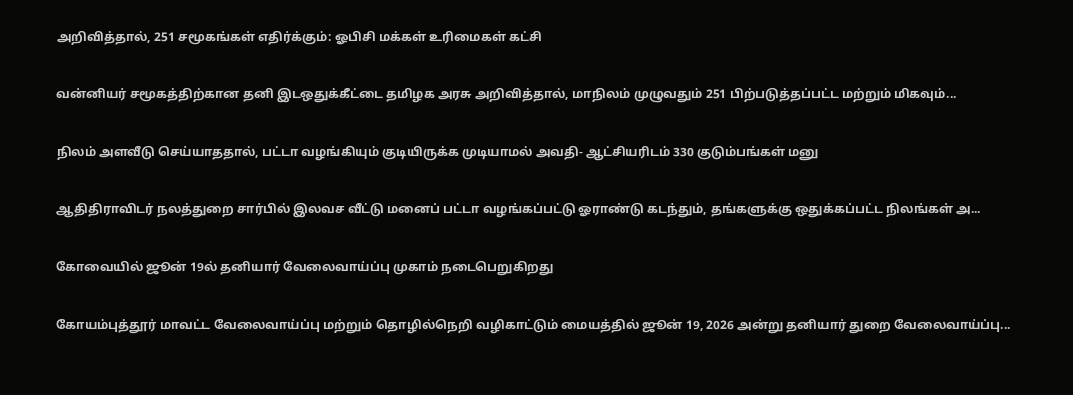அறிவித்தால், 251 சமூகங்கள் எதிர்க்கும்: ஓபிசி மக்கள் உரிமைகள் கட்சி

வன்னியர் சமூகத்திற்கான தனி இடஒதுக்கீட்டை தமிழக அரசு அறிவித்தால், மாநிலம் முழுவதும் 251 பிற்படுத்தப்பட்ட மற்றும் மிகவும்...

நிலம் அளவீடு செய்யாததால், பட்டா வழங்கியும் குடியிருக்க முடியாமல் அவதி- ஆட்சியரிடம் 330 குடும்பங்கள் மனு

ஆதிதிராவிடர் நலத்துறை சார்பில் இலவச வீட்டு மனைப் பட்டா வழங்கப்பட்டு ஓராண்டு கடந்தும், தங்களுக்கு ஒதுக்கப்பட்ட நிலங்கள் அ...

கோவையில் ஜூன் 19ல் தனியார் வேலைவாய்ப்பு முகாம் நடைபெறுகிறது

கோயம்புத்தூர் மாவட்ட வேலைவாய்ப்பு மற்றும் தொழில்நெறி வழிகாட்டும் மையத்தில் ஜூன் 19, 2026 அன்று தனியார் துறை வேலைவாய்ப்பு...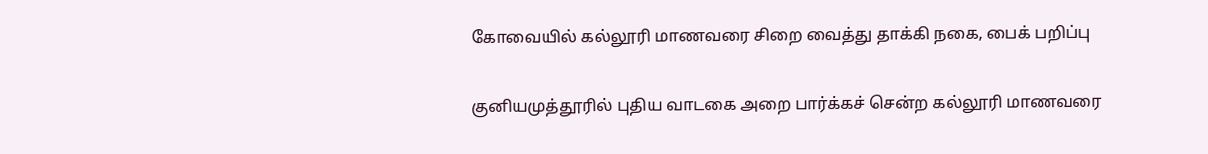கோவையில் கல்லூரி மாணவரை சிறை வைத்து தாக்கி நகை, பைக் பறிப்பு

குனியமுத்தூரில் புதிய வாடகை அறை பார்க்கச் சென்ற கல்லூரி மாணவரை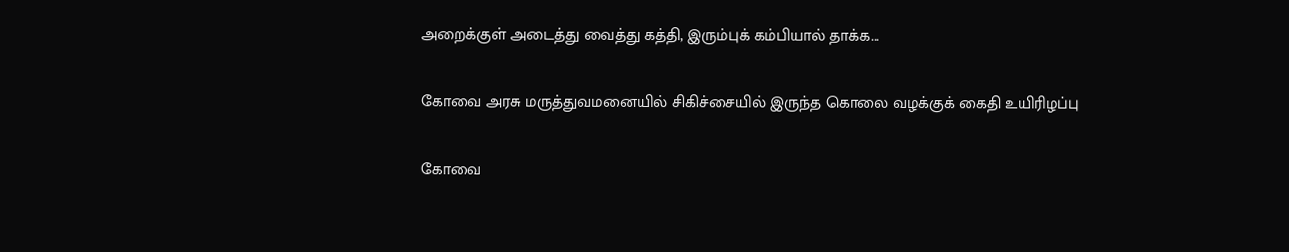அறைக்குள் அடைத்து வைத்து கத்தி, இரும்புக் கம்பியால் தாக்க...

கோவை அரசு மருத்துவமனையில் சிகிச்சையில் இருந்த கொலை வழக்குக் கைதி உயிரிழப்பு

கோவை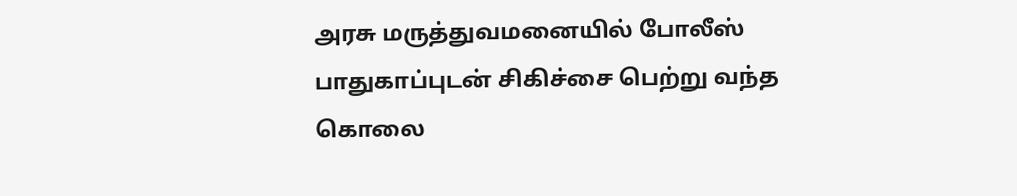அரசு மருத்துவமனையில் போலீஸ் பாதுகாப்புடன் சிகிச்சை பெற்று வந்த கொலை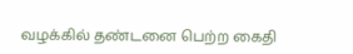வழக்கில் தண்டனை பெற்ற கைதி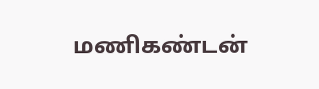மணிகண்டன்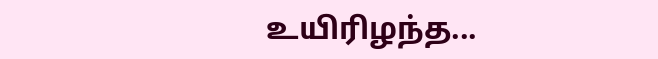உயிரிழந்த...